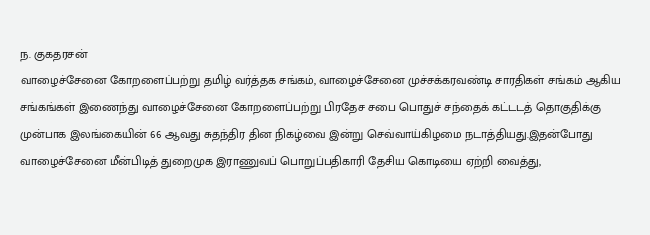ந. குகதரசன்
வாழைச்சேனை கோறளைப்பற்று தமிழ் வர்த்தக சங்கம், வாழைச்சேனை முச்சக்கரவண்டி சாரதிகள் சங்கம் ஆகிய சங்கங்கள் இணைந்து வாழைச்சேனை கோறளைப்பற்று பிரதேச சபை பொதுச் சந்தைக் கட்டடத் தொகுதிக்கு முன்பாக இலங்கையின் 66 ஆவது சுதந்திர தின நிகழ்வை இன்று செவ்வாய்கிழமை நடாத்தியது.இதன்போது வாழைச்சேனை மீன்பிடித் துறைமுக இராணுவப் பொறுப்பதிகாரி தேசிய கொடியை ஏற்றி வைத்து,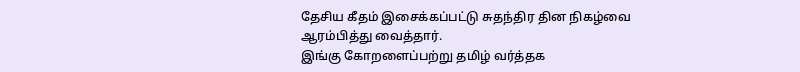தேசிய கீதம் இசைக்கப்பட்டு சுதந்திர தின நிகழ்வை ஆரம்பித்து வைத்தார்.
இங்கு கோறளைப்பற்று தமிழ் வர்த்தக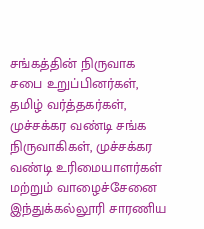சங்கத்தின் நிருவாக சபை உறுப்பினர்கள், தமிழ் வர்த்தகர்கள், முச்சக்கர வண்டி சங்க நிருவாகிகள், முச்சக்கர வண்டி உரிமையாளர்கள் மற்றும் வாழைச்சேனை இந்துக்கல்லூரி சாரணிய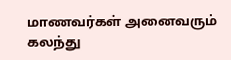மாணவர்கள் அனைவரும் கலந்து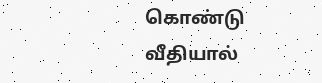கொண்டு வீதியால்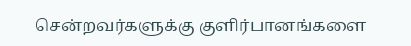சென்றவர்களுக்கு குளிர்பானங்களை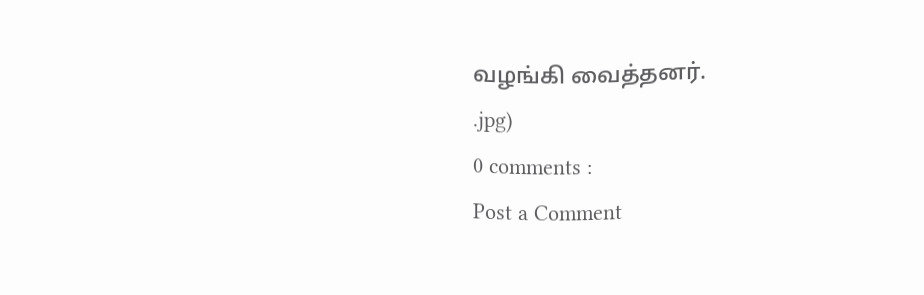வழங்கி வைத்தனர்.
.jpg)
0 comments :
Post a Comment